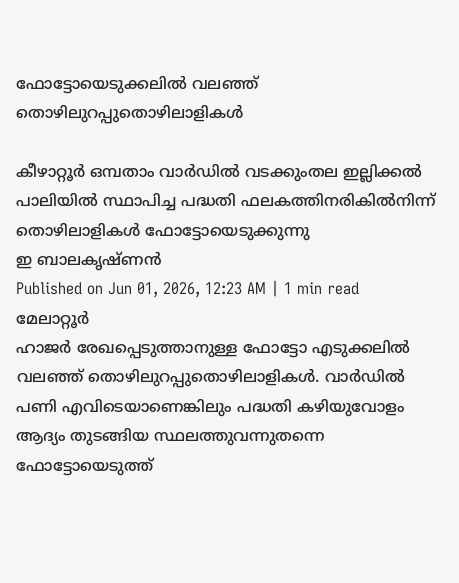ഫോട്ടോയെടുക്കലിൽ വലഞ്ഞ് തൊഴിലുറപ്പുതൊഴിലാളികൾ

കീഴാറ്റൂർ ഒമ്പതാം വാർഡിൽ വടക്കുംതല ഇല്ലിക്കൽ പാലിയിൽ സ്ഥാപിച്ച പദ്ധതി ഫലകത്തിനരികിൽനിന്ന് തൊഴിലാളികൾ ഫോട്ടോയെടുക്കുന്നു
ഇ ബാലകൃഷ്ണൻ
Published on Jun 01, 2026, 12:23 AM | 1 min read
മേലാറ്റൂർ
ഹാജർ രേഖപ്പെടുത്താനുള്ള ഫോട്ടോ എടുക്കലിൽ വലഞ്ഞ് തൊഴിലുറപ്പുതൊഴിലാളികൾ. വാർഡിൽ പണി എവിടെയാണെങ്കിലും പദ്ധതി കഴിയുവോളം ആദ്യം തുടങ്ങിയ സ്ഥലത്തുവന്നുതന്നെ ഫോട്ടോയെടുത്ത്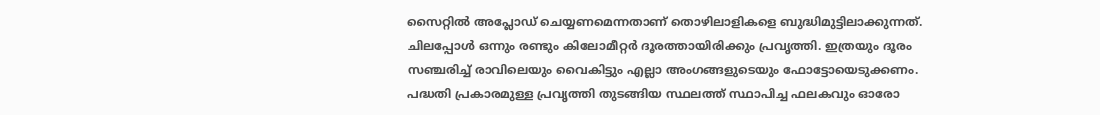സൈറ്റിൽ അപ്ലോഡ് ചെയ്യണമെന്നതാണ് തൊഴിലാളികളെ ബുദ്ധിമുട്ടിലാക്കുന്നത്. ചിലപ്പോൾ ഒന്നും രണ്ടും കിലോമീറ്റർ ദൂരത്തായിരിക്കും പ്രവൃത്തി. ഇത്രയും ദൂരം സഞ്ചരിച്ച് രാവിലെയും വൈകിട്ടും എല്ലാ അംഗങ്ങളുടെയും ഫോട്ടോയെടുക്കണം. പദ്ധതി പ്രകാരമുള്ള പ്രവൃത്തി തുടങ്ങിയ സ്ഥലത്ത് സ്ഥാപിച്ച ഫലകവും ഓരോ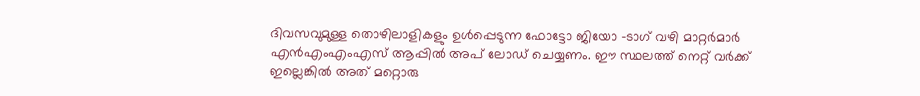ദിവസവുമുള്ള തൊഴിലാളികളും ഉൾപ്പെടുന്ന ഫോട്ടോ ജിയോ -ടാഗ് വഴി മാറ്റർമാർ എൻഎംഎംഎസ് ആപ്പിൽ അപ് ലോഡ് ചെയ്യണം. ഈ സ്ഥലത്ത് നെറ്റ് വർക്ക് ഇല്ലെങ്കിൽ അത് മറ്റൊരു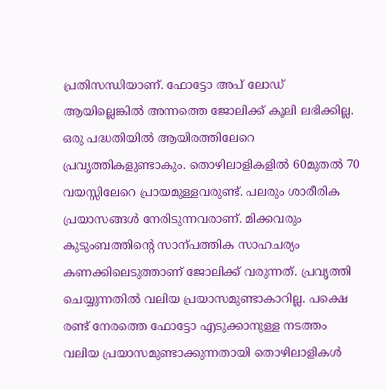പ്രതിസന്ധിയാണ്. ഫോട്ടോ അപ് ലോഡ് ആയില്ലെങ്കിൽ അന്നത്തെ ജോലിക്ക് കൂലി ലഭിക്കില്ല. ഒരു പദ്ധതിയിൽ ആയിരത്തിലേറെ പ്രവൃത്തികളുണ്ടാകും. തൊഴിലാളികളിൽ 60മുതൽ 70 വയസ്സിലേറെ പ്രായമുള്ളവരുണ്ട്. പലരും ശാരീരിക പ്രയാസങ്ങൾ നേരിടുന്നവരാണ്. മിക്കവരും കുടുംബത്തിന്റെ സാന്പത്തിക സാഹചര്യം കണക്കിലെടുത്താണ് ജോലിക്ക് വരുന്നത്. പ്രവൃത്തി ചെയ്യുന്നതിൽ വലിയ പ്രയാസമുണ്ടാകാറില്ല. പക്ഷെ രണ്ട് നേരത്തെ ഫോട്ടോ എടുക്കാനുള്ള നടത്തം വലിയ പ്രയാസമുണ്ടാക്കുന്നതായി തൊഴിലാളികൾ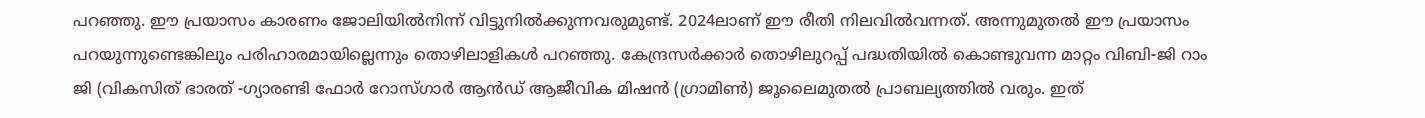പറഞ്ഞു. ഈ പ്രയാസം കാരണം ജോലിയിൽനിന്ന് വിട്ടുനിൽക്കുന്നവരുമുണ്ട്. 2024ലാണ് ഈ രീതി നിലവിൽവന്നത്. അന്നുമുതൽ ഈ പ്രയാസം പറയുന്നുണ്ടെങ്കിലും പരിഹാരമായില്ലെന്നും തൊഴിലാളികൾ പറഞ്ഞു. കേന്ദ്രസർക്കാർ തൊഴിലുറപ്പ് പദ്ധതിയിൽ കൊണ്ടുവന്ന മാറ്റം വിബി-ജി റാം ജി (വികസിത് ഭാരത് -ഗ്യാരണ്ടി ഫോർ റോസ്ഗാർ ആൻഡ് ആജീവിക മിഷൻ (ഗ്രാമിൺ) ജൂലൈമുതൽ പ്രാബല്യത്തിൽ വരും. ഇത്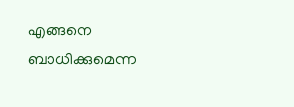എങ്ങനെ ബാധിക്കുമെന്ന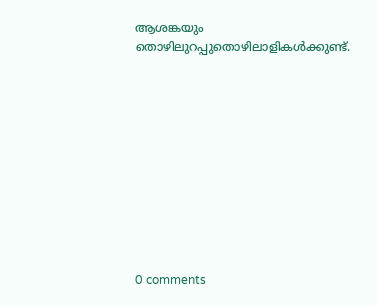ആശങ്കയും തൊഴിലുറപ്പുതൊഴിലാളികൾക്കുണ്ട്.











0 comments